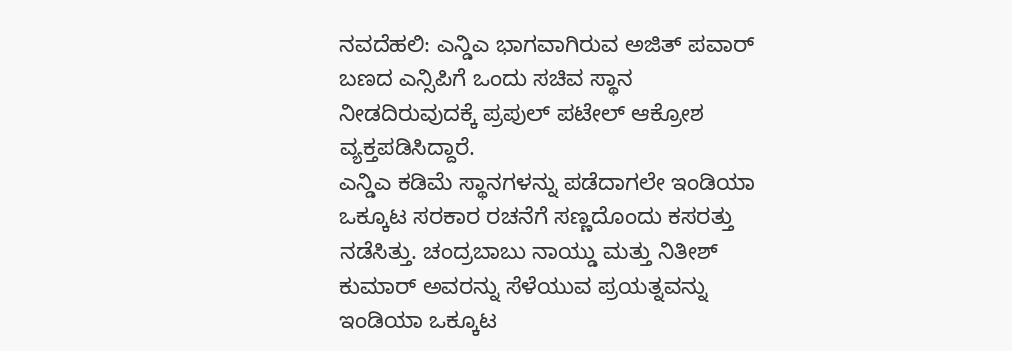ನವದೆಹಲಿ: ಎನ್ಡಿಎ ಭಾಗವಾಗಿರುವ ಅಜಿತ್ ಪವಾರ್ ಬಣದ ಎನ್ಸಿಪಿಗೆ ಒಂದು ಸಚಿವ ಸ್ಥಾನ ನೀಡದಿರುವುದಕ್ಕೆ ಪ್ರಪುಲ್ ಪಟೇಲ್ ಆಕ್ರೋಶ ವ್ಯಕ್ತಪಡಿಸಿದ್ದಾರೆ.
ಎನ್ಡಿಎ ಕಡಿಮೆ ಸ್ಥಾನಗಳನ್ನು ಪಡೆದಾಗಲೇ ಇಂಡಿಯಾ ಒಕ್ಕೂಟ ಸರಕಾರ ರಚನೆಗೆ ಸಣ್ಣದೊಂದು ಕಸರತ್ತು ನಡೆಸಿತ್ತು. ಚಂದ್ರಬಾಬು ನಾಯ್ಡು ಮತ್ತು ನಿತೀಶ್ ಕುಮಾರ್ ಅವರನ್ನು ಸೆಳೆಯುವ ಪ್ರಯತ್ನವನ್ನು ಇಂಡಿಯಾ ಒಕ್ಕೂಟ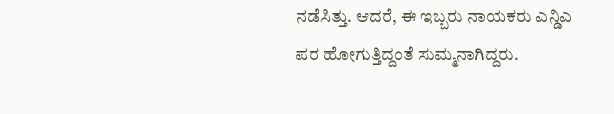ನಡೆಸಿತ್ತು. ಆದರೆ, ಈ ಇಬ್ಬರು ನಾಯಕರು ಎನ್ಡಿಎ ಪರ ಹೋಗುತ್ತಿದ್ದಂತೆ ಸುಮ್ಮನಾಗಿದ್ದರು.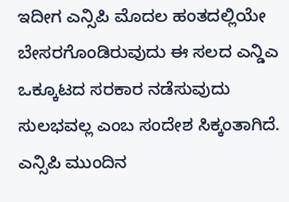ಇದೀಗ ಎನ್ಸಿಪಿ ಮೊದಲ ಹಂತದಲ್ಲಿಯೇ ಬೇಸರಗೊಂಡಿರುವುದು ಈ ಸಲದ ಎನ್ಡಿಎ ಒಕ್ಕೂಟದ ಸರಕಾರ ನಡೆಸುವುದು ಸುಲಭವಲ್ಲ ಎಂಬ ಸಂದೇಶ ಸಿಕ್ಕಂತಾಗಿದೆ. ಎನ್ಸಿಪಿ ಮುಂದಿನ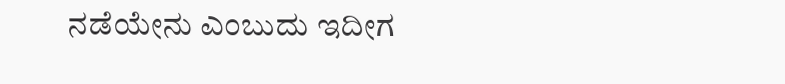ನಡೆಯೇನು ಎಂಬುದು ಇದೀಗ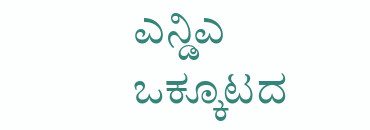ಎನ್ಡಿಎ ಒಕ್ಕೂಟದ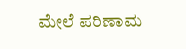ಮೇಲೆ ಪರಿಣಾಮ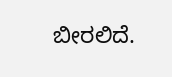ಬೀರಲಿದೆ.